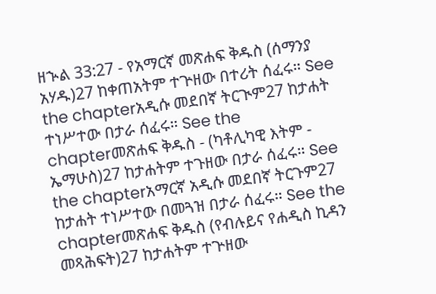ዘኍል 33:27 - የአማርኛ መጽሐፍ ቅዱስ (ሰማንያ አሃዱ)27 ከቀጠአትም ተጕዘው በተሪት ሰፈሩ። See the chapterአዲሱ መደበኛ ትርጒም27 ከታሐት ተነሥተው በታራ ሰፈሩ። See the chapterመጽሐፍ ቅዱስ - (ካቶሊካዊ እትም - ኤማሁስ)27 ከታሐትም ተጉዘው በታራ ሰፈሩ። See the chapterአማርኛ አዲሱ መደበኛ ትርጉም27 ከታሐት ተነሥተው በመጓዝ በታራ ሰፈሩ። See the chapterመጽሐፍ ቅዱስ (የብሉይና የሐዲስ ኪዳን መጻሕፍት)27 ከታሐትም ተጕዘው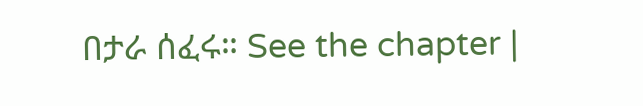በታራ ሰፈሩ። See the chapter |